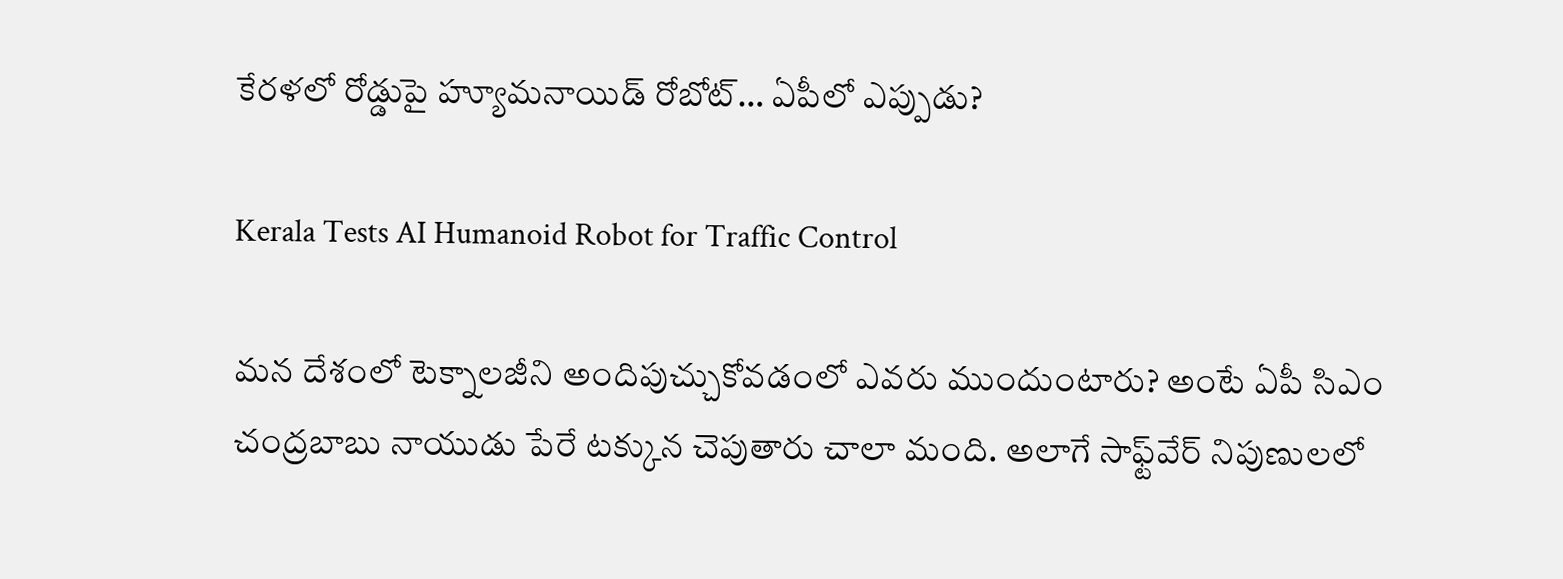కేరళలో రోడ్డుపై హ్యూమనాయిడ్ రోబోట్… ఏపీలో ఎప్పుడు?

Kerala Tests AI Humanoid Robot for Traffic Control

మన దేశంలో టెక్నాలజీని అందిపుచ్చుకోవడంలో ఎవరు ముందుంటారు? అంటే ఏపీ సిఎం చంద్రబాబు నాయుడు పేరే టక్కున చెపుతారు చాలా మంది. అలాగే సాఫ్ట్‌వేర్‌ నిపుణులలో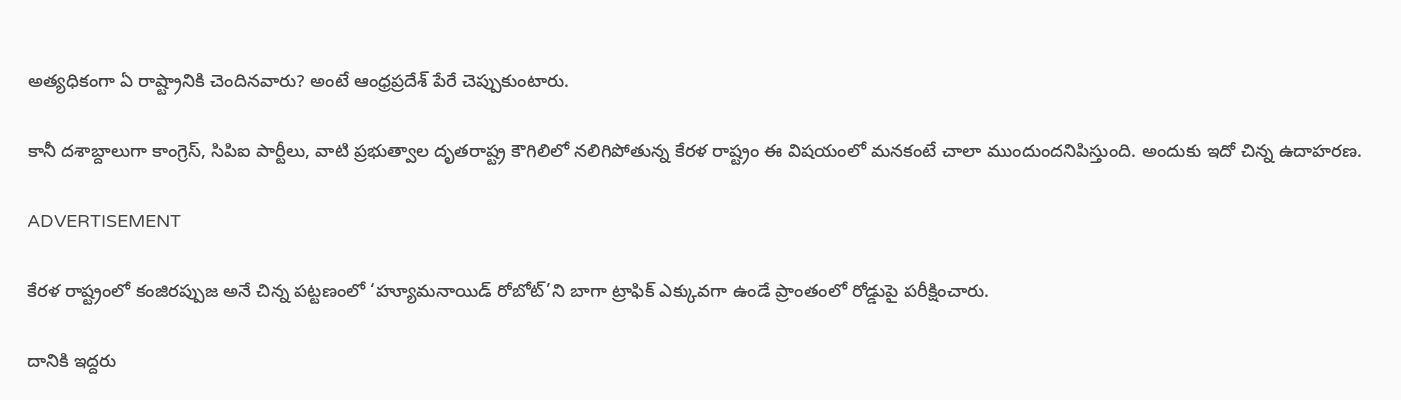అత్యధికంగా ఏ రాష్ట్రానికి చెందినవారు? అంటే ఆంధ్రప్రదేశ్‌ పేరే చెప్పుకుంటారు.

కానీ దశాబ్దాలుగా కాంగ్రెస్‌, సిపిఐ పార్టీలు, వాటి ప్రభుత్వాల దృతరాష్ట్ర కౌగిలిలో నలిగిపోతున్న కేరళ రాష్ట్రం ఈ విషయంలో మనకంటే చాలా ముందుందనిపిస్తుంది. అందుకు ఇదో చిన్న ఉదాహరణ.

ADVERTISEMENT

కేరళ రాష్ట్రంలో కంజిరప్పుజ అనే చిన్న పట్టణంలో ‘హ్యూమనాయిడ్ రోబోట్’ని బాగా ట్రాఫిక్ ఎక్కువగా ఉండే ప్రాంతంలో రోడ్డుపై పరీక్షించారు.

దానికి ఇద్దరు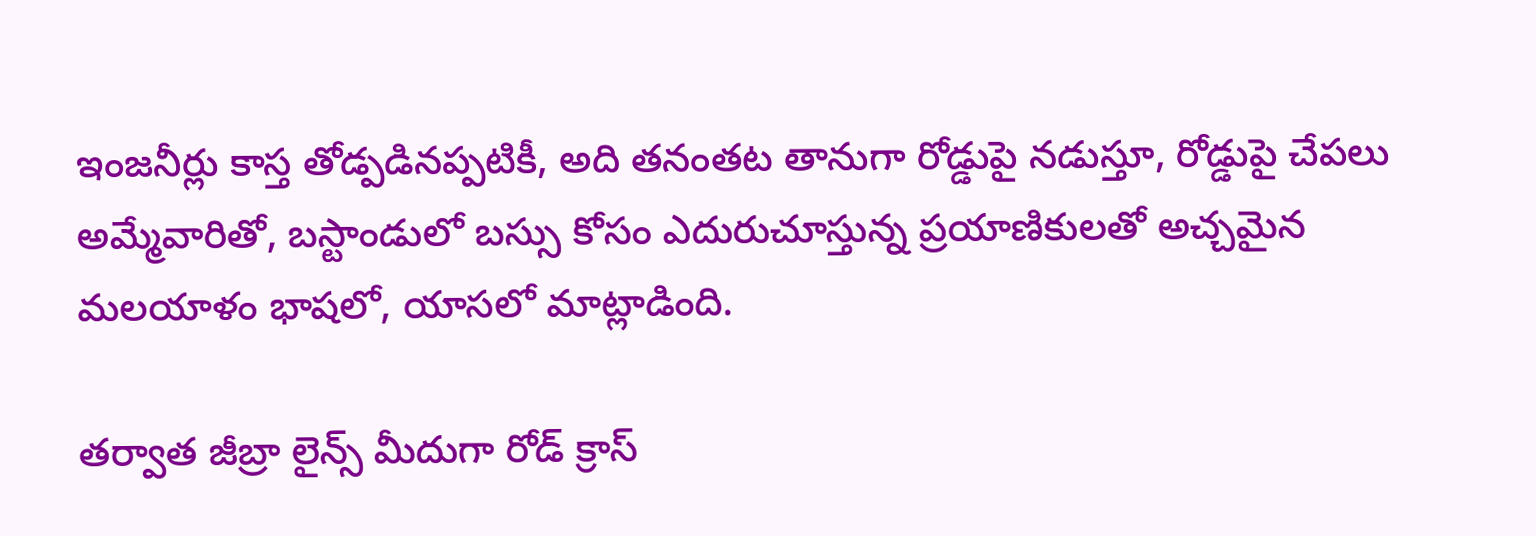ఇంజనీర్లు కాస్త తోడ్పడినప్పటికీ, అది తనంతట తానుగా రోడ్డుపై నడుస్తూ, రోడ్డుపై చేపలు అమ్మేవారితో, బస్టాండులో బస్సు కోసం ఎదురుచూస్తున్న ప్రయాణికులతో అచ్చమైన మలయాళం భాషలో, యాసలో మాట్లాడింది.

తర్వాత జీబ్రా లైన్స్ మీదుగా రోడ్ క్రాస్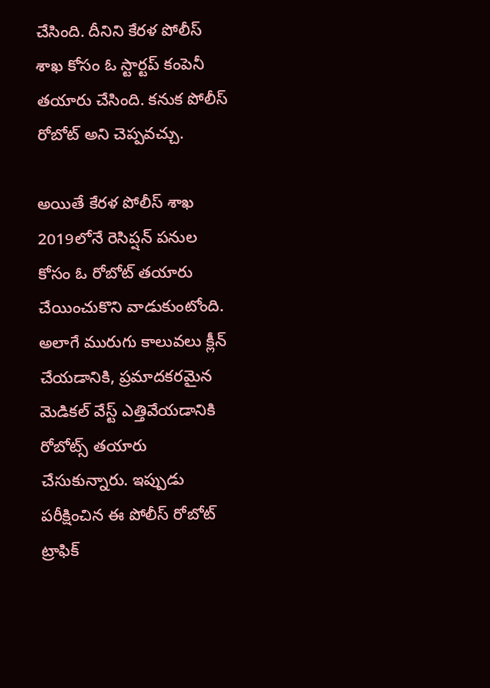చేసింది. దీనిని కేరళ పోలీస్ శాఖ కోసం ఓ స్టార్టప్ కంపెనీ తయారు చేసింది. కనుక పోలీస్ రోబోట్ అని చెప్పవచ్చు.

అయితే కేరళ పోలీస్ శాఖ 2019లోనే రెసిప్షన్ పనుల కోసం ఓ రోబోట్ తయారు చేయించుకొని వాడుకుంటోంది. అలాగే మురుగు కాలువలు క్లీన్ చేయడానికి, ప్రమాదకరమైన మెడికల్ వేస్ట్ ఎత్తివేయడానికి రోబోట్స్ తయారు చేసుకున్నారు. ఇప్పుడు పరీక్షించిన ఈ పోలీస్ రోబోట్ ట్రాఫిక్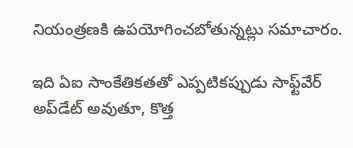నియంత్రణకి ఉపయోగించబోతున్నట్లు సమాచారం.

ఇది ఏఐ సాంకేతికతతో ఎప్పటికప్పుడు సాఫ్ట్‌వేర్‌ అప్‌డేట్‌ అవుతూ, కొత్త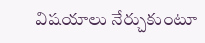విషయాలు నేర్చుకుంటూ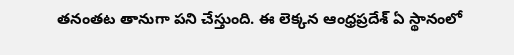తనంతట తానుగా పని చేస్తుంది. ఈ లెక్కన ఆంధ్రప్రదేశ్‌ ఏ స్థానంలో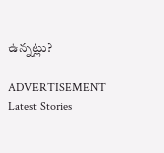ఉన్నట్లు?

ADVERTISEMENT
Latest Stories